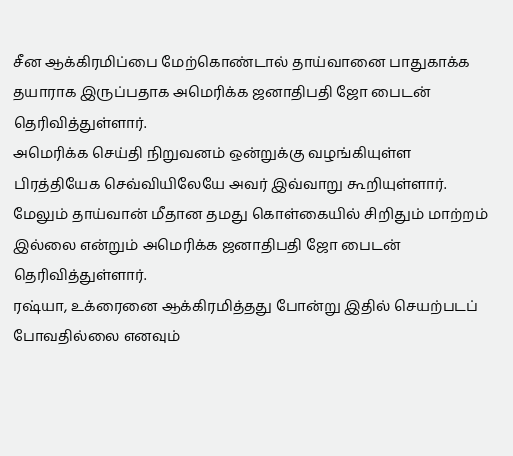சீன ஆக்கிரமிப்பை மேற்கொண்டால் தாய்வானை பாதுகாக்க தயாராக இருப்பதாக அமெரிக்க ஜனாதிபதி ஜோ பைடன் தெரிவித்துள்ளார்.
அமெரிக்க செய்தி நிறுவனம் ஒன்றுக்கு வழங்கியுள்ள பிரத்தியேக செவ்வியிலேயே அவர் இவ்வாறு கூறியுள்ளார்.
மேலும் தாய்வான் மீதான தமது கொள்கையில் சிறிதும் மாற்றம் இல்லை என்றும் அமெரிக்க ஜனாதிபதி ஜோ பைடன் தெரிவித்துள்ளார்.
ரஷ்யா, உக்ரைனை ஆக்கிரமித்தது போன்று இதில் செயற்படப் போவதில்லை எனவும்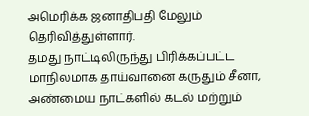அமெரிக்க ஜனாதிபதி மேலும் தெரிவித்துள்ளார்.
தமது நாட்டிலிருந்து பிரிக்கப்பட்ட மாநிலமாக தாய்வானை கருதும் சீனா, அண்மைய நாட்களில் கடல் மற்றும்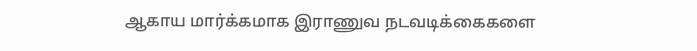ஆகாய மார்க்கமாக இராணுவ நடவடிக்கைகளை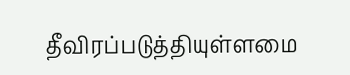தீவிரப்படுத்தியுள்ளமை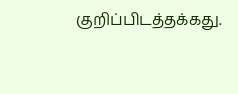குறிப்பிடத்தக்கது.